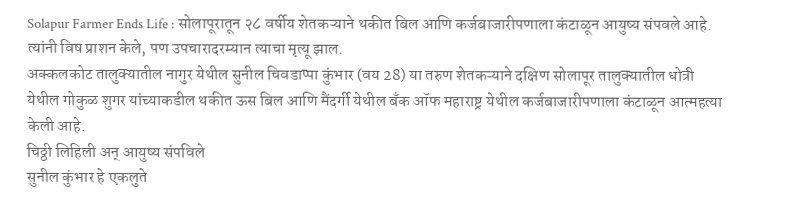Solapur Farmer Ends Life : सोलापूरातून २८ वर्षीय शेतकऱ्याने थकीत बिल आणि कर्जबाजारीपणाला कंटाळून आयुष्य संपवले आहे. त्यांनी विष प्राशन केले, पण उपचारादरम्यान त्याचा मृत्यू झाल.
अक्कलकोट तालुक्यातील नागुर येथील सुनील चिवडाप्पा कुंभार (वय 28) या तरुण शेतकऱ्याने दक्षिण सोलापूर तालुक्यातील धोत्री येथील गोकुळ शुगर यांच्याकडील थकीत ऊस बिल आणि मैंदर्गी येथील बँक ऑफ महाराष्ट्र येथील कर्जबाजारीपणाला कंटाळून आत्महत्या केली आहे.
चिठ्ठी लिहिली अन् आयुष्य संपविले
सुनील कुंभार हे एकलुते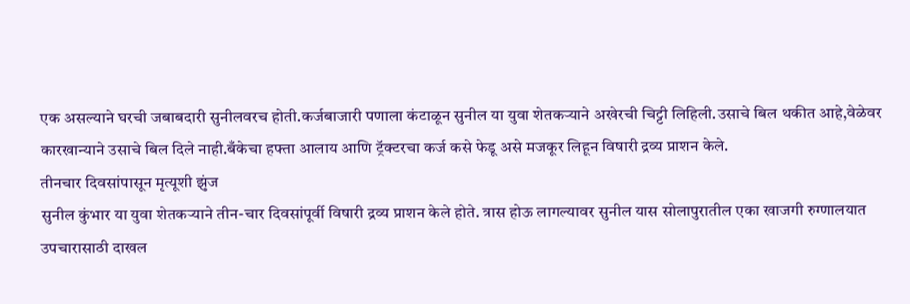एक असल्याने घरची जबाबदारी सुनीलवरच होती.कर्जबाजारी पणाला कंटाळून सुनील या युवा शेतकऱ्याने अखेरची चिट्टी लिहिली.उसाचे बिल थकीत आहे,वेळेवर कारखान्याने उसाचे बिल दिले नाही.बँकेचा हफ्ता आलाय आणि ट्रॅक्टरचा कर्ज कसे फेडू असे मजकूर लिहून विषारी द्रव्य प्राशन केले.
तीनचार दिवसांपासून मृत्यूशी झुंज
सुनील कुंभार या युवा शेतकऱ्याने तीन-चार दिवसांपूर्वी विषारी द्रव्य प्राशन केले होते. त्रास होऊ लागल्यावर सुनील यास सोलापुरातील एका खाजगी रुग्णालयात उपचारासाठी दाखल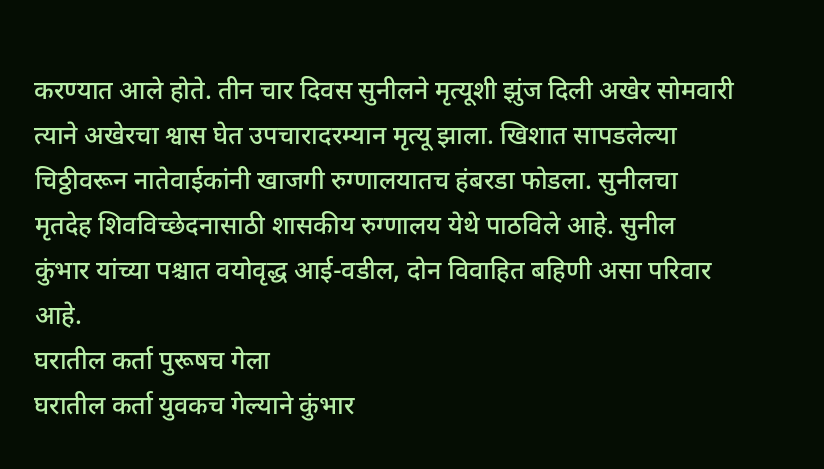करण्यात आले होते. तीन चार दिवस सुनीलने मृत्यूशी झुंज दिली अखेर सोमवारी त्याने अखेरचा श्वास घेत उपचारादरम्यान मृत्यू झाला. खिशात सापडलेल्या चिठ्ठीवरून नातेवाईकांनी खाजगी रुग्णालयातच हंबरडा फोडला. सुनीलचा मृतदेह शिवविच्छेदनासाठी शासकीय रुग्णालय येथे पाठविले आहे. सुनील कुंभार यांच्या पश्चात वयोवृद्ध आई-वडील, दोन विवाहित बहिणी असा परिवार आहे.
घरातील कर्ता पुरूषच गेला
घरातील कर्ता युवकच गेल्याने कुंभार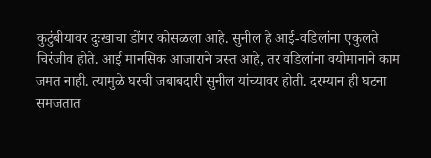कुटुंबीयावर दुःखाचा डोंगर कोसळला आहे. सुनील हे आई-वडिलांना एकुलते चिरंजीव होते. आई मानसिक आजाराने त्रस्त आहे, तर वडिलांना वयोमानाने काम जमत नाही. त्यामुळे घरची जबाबदारी सुनील यांच्यावर होती. दरम्यान ही घटना समजतात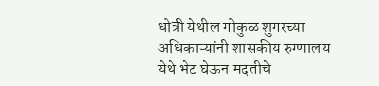धोत्री येथील गोकुळ शुगरच्या अधिकाऱ्यांनी शासकीय रुग्णालय येथे भेट घेऊन मदतीचे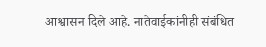आश्वासन दिले आहे. नातेवाईकांनीही संबंधित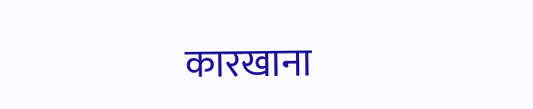कारखाना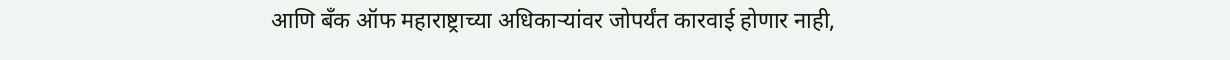आणि बँक ऑफ महाराष्ट्राच्या अधिकाऱ्यांवर जोपर्यंत कारवाई होणार नाही,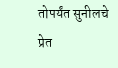तोपर्यंत सुनीलचे प्रेत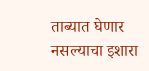ताब्यात घेणार नसल्याचा इशारा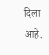दिला आहे.